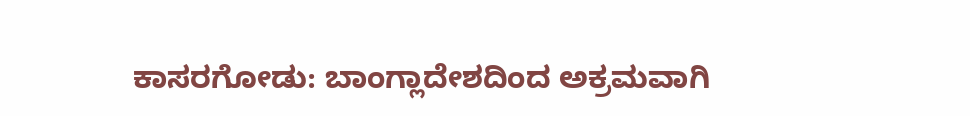ಕಾಸರಗೋಡು: ಬಾಂಗ್ಲಾದೇಶದಿಂದ ಅಕ್ರಮವಾಗಿ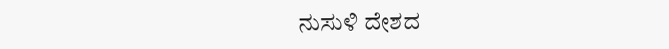ನುಸುಳಿ ದೇಶದ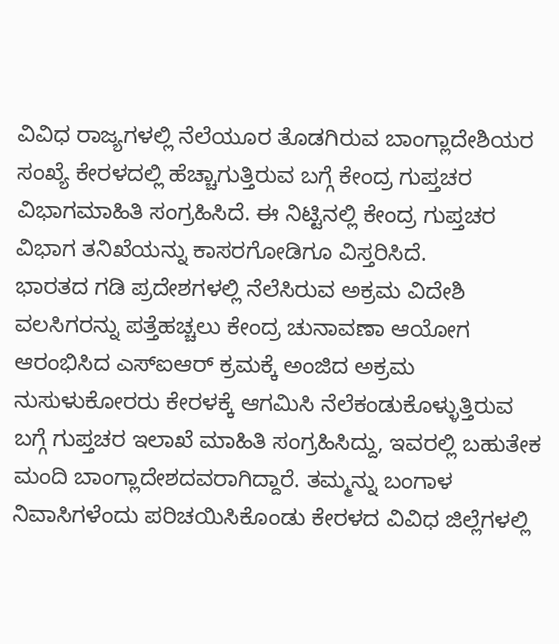ವಿವಿಧ ರಾಜ್ಯಗಳಲ್ಲಿ ನೆಲೆಯೂರ ತೊಡಗಿರುವ ಬಾಂಗ್ಲಾದೇಶಿಯರ ಸಂಖ್ಯೆ ಕೇರಳದಲ್ಲಿ ಹೆಚ್ಚಾಗುತ್ತಿರುವ ಬಗ್ಗೆ ಕೇಂದ್ರ ಗುಪ್ತಚರ ವಿಭಾಗಮಾಹಿತಿ ಸಂಗ್ರಹಿಸಿದೆ. ಈ ನಿಟ್ಟಿನಲ್ಲಿ ಕೇಂದ್ರ ಗುಪ್ತಚರ ವಿಭಾಗ ತನಿಖೆಯನ್ನು ಕಾಸರಗೋಡಿಗೂ ವಿಸ್ತರಿಸಿದೆ.
ಭಾರತದ ಗಡಿ ಪ್ರದೇಶಗಳಲ್ಲಿ ನೆಲೆಸಿರುವ ಅಕ್ರಮ ವಿದೇಶಿ ವಲಸಿಗರನ್ನು ಪತ್ತೆಹಚ್ಚಲು ಕೇಂದ್ರ ಚುನಾವಣಾ ಆಯೋಗ ಆರಂಭಿಸಿದ ಎಸ್ಐಆರ್ ಕ್ರಮಕ್ಕೆ ಅಂಜಿದ ಅಕ್ರಮ ನುಸುಳುಕೋರರು ಕೇರಳಕ್ಕೆ ಆಗಮಿಸಿ ನೆಲೆಕಂಡುಕೊಳ್ಳುತ್ತಿರುವ ಬಗ್ಗೆ ಗುಪ್ತಚರ ಇಲಾಖೆ ಮಾಹಿತಿ ಸಂಗ್ರಹಿಸಿದ್ದು, ಇವರಲ್ಲಿ ಬಹುತೇಕ ಮಂದಿ ಬಾಂಗ್ಲಾದೇಶದವರಾಗಿದ್ದಾರೆ. ತಮ್ಮನ್ನು ಬಂಗಾಳ ನಿವಾಸಿಗಳೆಂದು ಪರಿಚಯಿಸಿಕೊಂಡು ಕೇರಳದ ವಿವಿಧ ಜಿಲ್ಲೆಗಳಲ್ಲಿ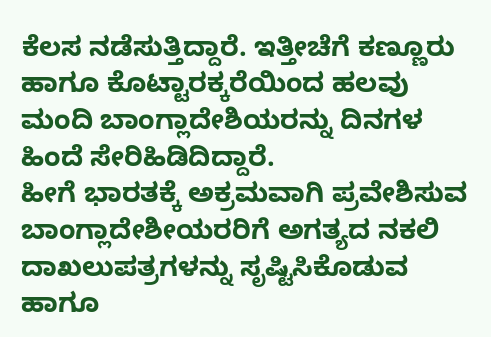ಕೆಲಸ ನಡೆಸುತ್ತಿದ್ದಾರೆ. ಇತ್ತೀಚೆಗೆ ಕಣ್ಣೂರು ಹಾಗೂ ಕೊಟ್ಟಾರಕ್ಕರೆಯಿಂದ ಹಲವು ಮಂದಿ ಬಾಂಗ್ಲಾದೇಶಿಯರನ್ನು ದಿನಗಳ ಹಿಂದೆ ಸೇರಿಹಿಡಿದಿದ್ದಾರೆ.
ಹೀಗೆ ಭಾರತಕ್ಕೆ ಅಕ್ರಮವಾಗಿ ಪ್ರವೇಶಿಸುವ ಬಾಂಗ್ಲಾದೇಶೀಯರರಿಗೆ ಅಗತ್ಯದ ನಕಲಿ ದಾಖಲುಪತ್ರಗಳನ್ನು ಸೃಷ್ಟಿಸಿಕೊಡುವ ಹಾಗೂ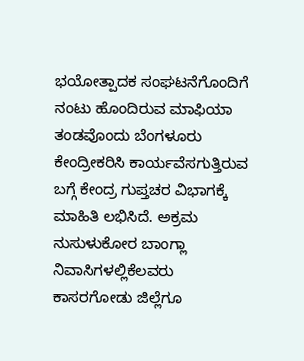ಭಯೋತ್ಪಾದಕ ಸಂಘಟನೆಗೊಂದಿಗೆ ನಂಟು ಹೊಂದಿರುವ ಮಾಫಿಯಾ ತಂಡವೊಂದು ಬೆಂಗಳೂರು ಕೇಂದ್ರೀಕರಿಸಿ ಕಾರ್ಯವೆಸಗುತ್ತಿರುವ ಬಗ್ಗೆ ಕೇಂದ್ರ ಗುಪ್ತಚರ ವಿಭಾಗಕ್ಕೆ ಮಾಹಿತಿ ಲಭಿಸಿದೆ. ಅಕ್ರಮ ನುಸುಳುಕೋರ ಬಾಂಗ್ಲಾ ನಿವಾಸಿಗಳಲ್ಲಿಕೆಲವರು ಕಾಸರಗೋಡು ಜಿಲ್ಲೆಗೂ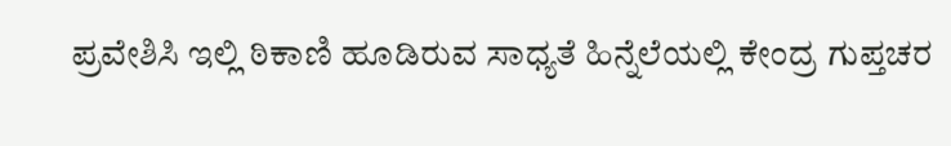ಪ್ರವೇಶಿಸಿ ಇಲ್ಲಿ ಠಿಕಾಣಿ ಹೂಡಿರುವ ಸಾಧ್ಯತೆ ಹಿನ್ನೆಲೆಯಲ್ಲಿ ಕೇಂದ್ರ ಗುಪ್ತಚರ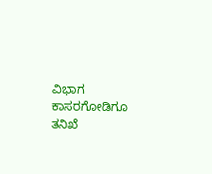ವಿಭಾಗ ಕಾಸರಗೋಡಿಗೂ ತನಿಖೆ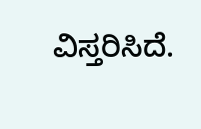ವಿಸ್ತರಿಸಿದೆ.